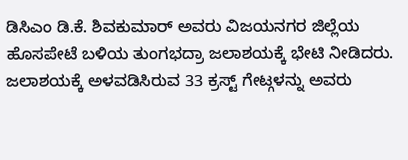ಡಿಸಿಎಂ ಡಿ.ಕೆ. ಶಿವಕುಮಾರ್ ಅವರು ವಿಜಯನಗರ ಜಿಲ್ಲೆಯ ಹೊಸಪೇಟೆ ಬಳಿಯ ತುಂಗಭದ್ರಾ ಜಲಾಶಯಕ್ಕೆ ಭೇಟಿ ನೀಡಿದರು. ಜಲಾಶಯಕ್ಕೆ ಅಳವಡಿಸಿರುವ 33 ಕ್ರಸ್ಟ್ ಗೇಟ್ಗಳನ್ನು ಅವರು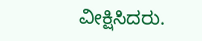ವೀಕ್ಷಿಸಿದರು.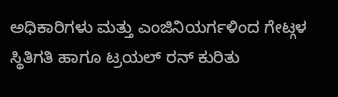ಅಧಿಕಾರಿಗಳು ಮತ್ತು ಎಂಜಿನಿಯರ್ಗಳಿಂದ ಗೇಟ್ಗಳ ಸ್ಥಿತಿಗತಿ ಹಾಗೂ ಟ್ರಯಲ್ ರನ್ ಕುರಿತು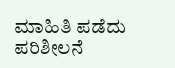ಮಾಹಿತಿ ಪಡೆದು ಪರಿಶೀಲನೆ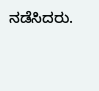ನಡೆಸಿದರು.